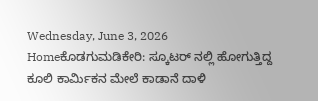Wednesday, June 3, 2026
Homeಕೊಡಗುಮಡಿಕೇರಿ: ಸ್ಕೂಟರ್ ನಲ್ಲಿ ಹೋಗುತ್ತಿದ್ದ ಕೂಲಿ ಕಾರ್ಮಿಕನ ಮೇಲೆ ಕಾಡಾನೆ ದಾಳಿ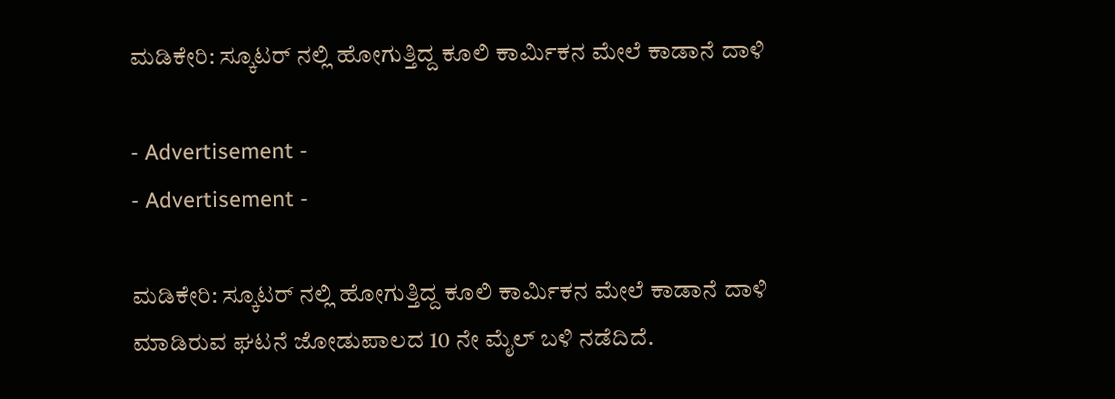ಮಡಿಕೇರಿ: ಸ್ಕೂಟರ್ ನಲ್ಲಿ ಹೋಗುತ್ತಿದ್ದ ಕೂಲಿ ಕಾರ್ಮಿಕನ ಮೇಲೆ ಕಾಡಾನೆ ದಾಳಿ

- Advertisement -
- Advertisement -

ಮಡಿಕೇರಿ: ಸ್ಕೂಟರ್ ನಲ್ಲಿ ಹೋಗುತ್ತಿದ್ದ ಕೂಲಿ ಕಾರ್ಮಿಕನ ಮೇಲೆ ಕಾಡಾನೆ ದಾಳಿ ಮಾಡಿರುವ ಘಟನೆ ಜೋಡುಪಾಲದ 10 ನೇ ಮೈಲ್‌ ಬಳಿ ನಡೆದಿದೆ.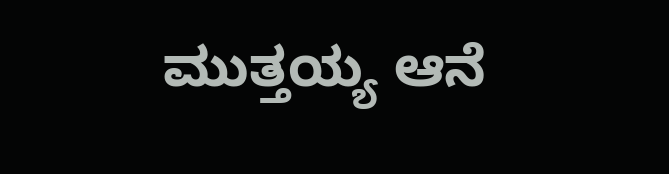ಮುತ್ತಯ್ಯ ಆನೆ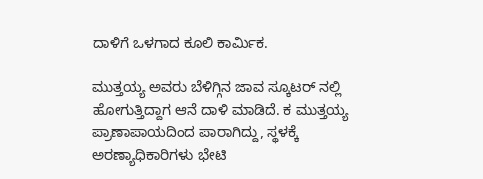ದಾಳಿಗೆ ಒಳಗಾದ ಕೂಲಿ ಕಾರ್ಮಿಕ.

ಮುತ್ತಯ್ಯ ಅವರು ಬೆಳಿಗ್ಗಿನ ಜಾವ ಸ್ಕೂಟರ್ ನಲ್ಲಿ  ಹೋಗುತ್ತಿದ್ದಾಗ ಆನೆ ದಾಳಿ ಮಾಡಿದೆ. ಕ ಮುತ್ತಯ್ಯ ಪ್ರಾಣಾಪಾಯದಿಂದ ಪಾರಾಗಿದ್ದು, ಸ್ಥಳಕ್ಕೆ ಅರಣ್ಯಾಧಿಕಾರಿಗಳು ಭೇಟಿ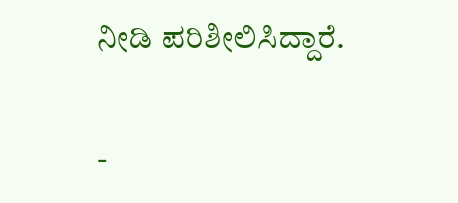ನೀಡಿ ಪರಿಶೀಲಿಸಿದ್ದಾರೆ.

-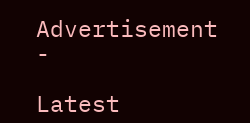Advertisement -

Latest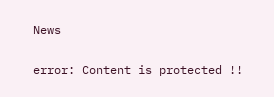News

error: Content is protected !!